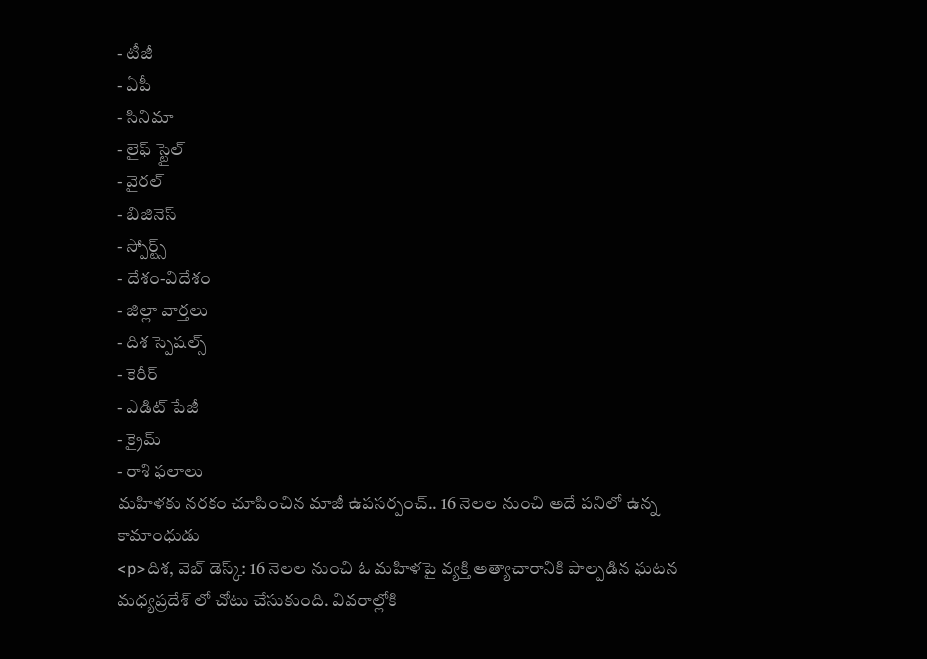- టీజీ
- ఏపీ
- సినిమా
- లైఫ్ స్టైల్
- వైరల్
- బిజినెస్
- స్పోర్ట్స్
- దేశం-విదేశం
- జిల్లా వార్తలు
- దిశ స్పెషల్స్
- కెరీర్
- ఎడిట్ పేజీ
- క్రైమ్
- రాశి ఫలాలు
మహిళకు నరకం చూపించిన మాజీ ఉపసర్పంచ్.. 16 నెలల నుంచి అదే పనిలో ఉన్న కామాంధుడు
<p>దిశ, వెబ్ డెస్క్: 16 నెలల నుంచి ఓ మహిళపై వ్యక్తి అత్యాచారానికి పాల్పడిన ఘటన మధ్యప్రదేశ్ లో చోటు చేసుకుంది. వివరాల్లోకి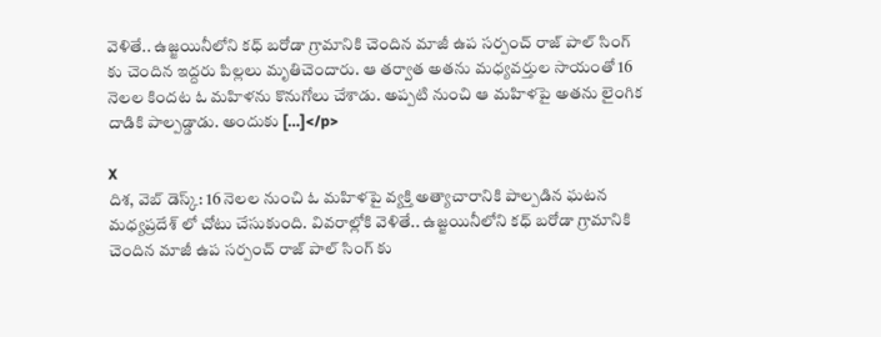వెళితే.. ఉజ్జయినీలోని కధ్ బరోడా గ్రామానికి చెందిన మాజీ ఉప సర్పంచ్ రాజ్ పాల్ సింగ్ కు చెందిన ఇద్దరు పిల్లలు మృతిచెందారు. ఆ తర్వాత అతను మధ్యవర్తుల సాయంతో 16 నెలల కిందట ఓ మహిళను కొనుగోలు చేశాడు. అప్పటి నుంచి ఆ మహిళపై అతను లైంగిక దాడికి పాల్పడ్డాడు. అందుకు […]</p>

X
దిశ, వెబ్ డెస్క్: 16 నెలల నుంచి ఓ మహిళపై వ్యక్తి అత్యాచారానికి పాల్పడిన ఘటన మధ్యప్రదేశ్ లో చోటు చేసుకుంది. వివరాల్లోకి వెళితే.. ఉజ్జయినీలోని కధ్ బరోడా గ్రామానికి చెందిన మాజీ ఉప సర్పంచ్ రాజ్ పాల్ సింగ్ కు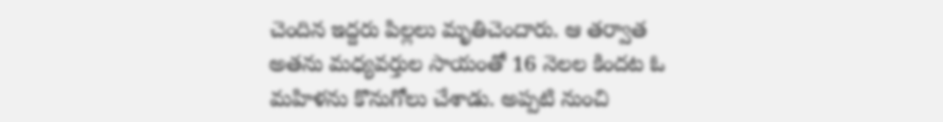చెందిన ఇద్దరు పిల్లలు మృతిచెందారు. ఆ తర్వాత అతను మధ్యవర్తుల సాయంతో 16 నెలల కిందట ఓ మహిళను కొనుగోలు చేశాడు. అప్పటి నుంచి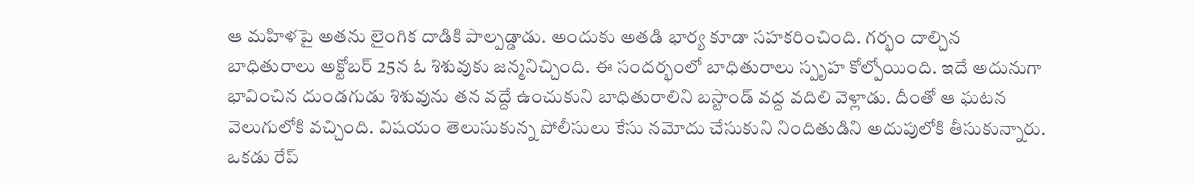ఆ మహిళపై అతను లైంగిక దాడికి పాల్పడ్డాడు. అందుకు అతడి భార్య కూడా సహకరించింది. గర్భం దాల్చిన బాధితురాలు అక్టోబర్ 25న ఓ శిశువుకు జన్మనిచ్చింది. ఈ సందర్భంలో బాధితురాలు స్పృహ కోల్పోయింది. ఇదే అదునుగా భావించిన దుండగుడు శిశువును తన వద్దే ఉంచుకుని బాధితురాలిని బస్టాండ్ వద్ద వదిలి వెళ్లాడు. దీంతో ఆ ఘటన వెలుగులోకి వచ్చింది. విషయం తెలుసుకున్న పోలీసులు కేసు నమోదు చేసుకుని నిందితుడిని అదుపులోకి తీసుకున్నారు.
ఒకడు రేప్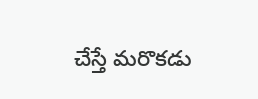చేస్తే మరొకడు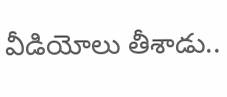వీడియోలు తీశాడు..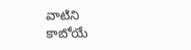వాటిని కాబోయే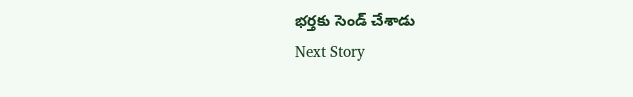భర్తకు సెండ్ చేశాడు
Next Story